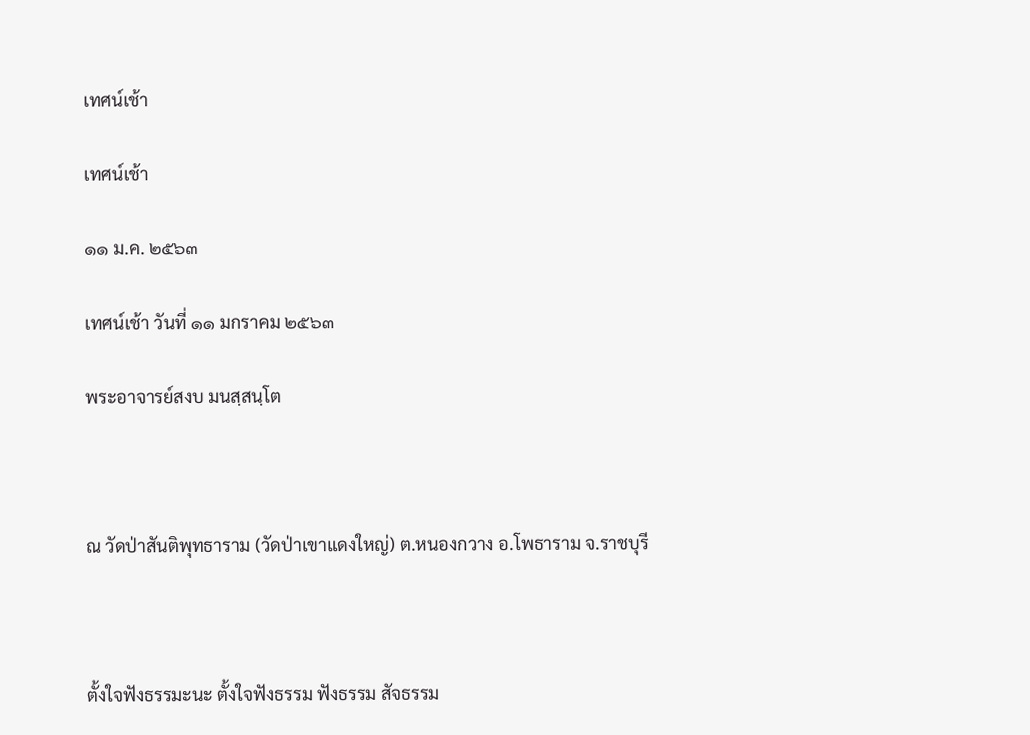เทศน์เช้า

เทศน์เช้า

๑๑ ม.ค. ๒๕๖๓

เทศน์เช้า วันที่ ๑๑ มกราคม ๒๕๖๓

พระอาจารย์สงบ มนสฺสนฺโต



ณ วัดป่าสันติพุทธาราม (วัดป่าเขาแดงใหญ่) ต.หนองกวาง อ.โพธาราม จ.ราชบุรี



ตั้งใจฟังธรรมะนะ ตั้งใจฟังธรรม ฟังธรรม สัจธรรม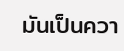มันเป็นควา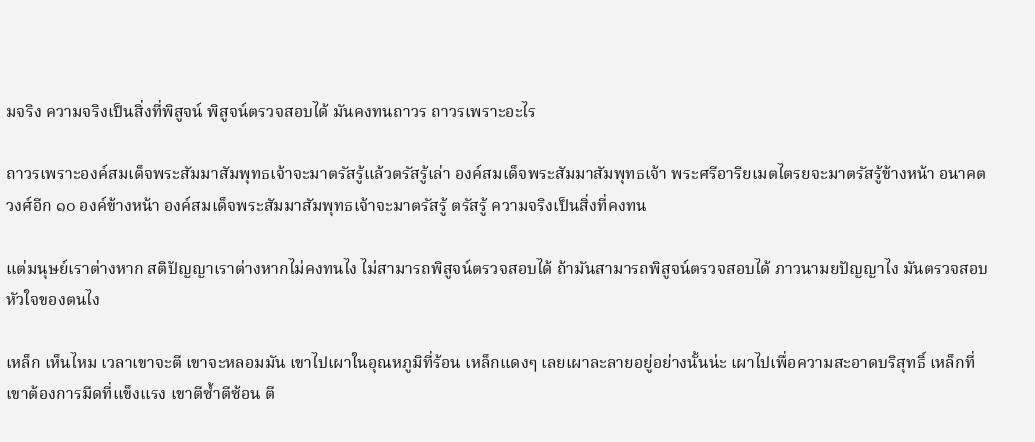มจริง ความจริงเป็นสิ่งที่พิสูจน์ พิสูจน์ตรวจสอบได้ มันคงทนถาวร ถาวรเพราะอะไร

ถาวรเพราะองค์สมเด็จพระสัมมาสัมพุทธเจ้าจะมาตรัสรู้แล้วตรัสรู้เล่า องค์สมเด็จพระสัมมาสัมพุทธเจ้า พระศรีอาริยเมตไตรยจะมาตรัสรู้ข้างหน้า อนาคตวงศ์อีก ๑๐ องค์ข้างหน้า องค์สมเด็จพระสัมมาสัมพุทธเจ้าจะมาตรัสรู้ ตรัสรู้ ความจริงเป็นสิ่งที่คงทน

แต่มนุษย์เราต่างหาก สติปัญญาเราต่างหากไม่คงทนไง ไม่สามารถพิสูจน์ตรวจสอบได้ ถ้ามันสามารถพิสูจน์ตรวจสอบได้ ภาวนามยปัญญาไง มันตรวจสอบหัวใจของตนไง

เหล็ก เห็นไหม เวลาเขาจะตี เขาจะหลอมมัน เขาไปเผาในอุณหภูมิที่ร้อน เหล็กแดงๆ เลยเผาละลายอยู่อย่างนั้นน่ะ เผาไปเพื่อความสะอาดบริสุทธิ์ เหล็กที่เขาต้องการมีดที่แข็งแรง เขาตีซ้ำตีซ้อน ตี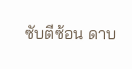ซับตีซ้อน ดาบ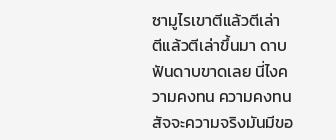ซามูไรเขาตีแล้วตีเล่า ตีแล้วตีเล่าขึ้นมา ดาบฟันดาบขาดเลย นี่ไงความคงทน ความคงทน สัจจะความจริงมันมีขอ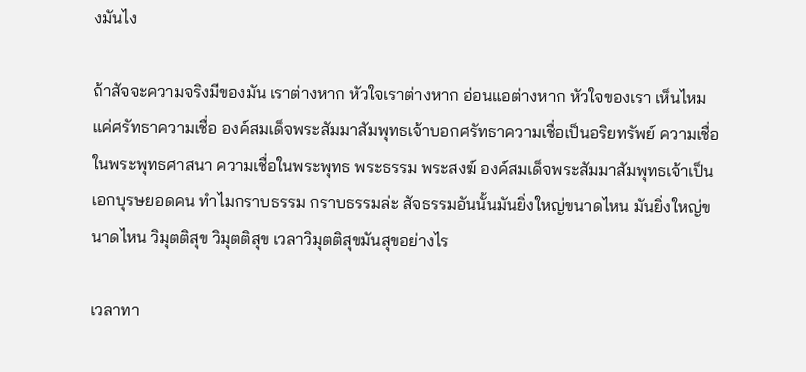งมันไง

ถ้าสัจจะความจริงมีของมัน เราต่างหาก หัวใจเราต่างหาก อ่อนแอต่างหาก หัวใจของเรา เห็นไหม แค่ศรัทธาความเชื่อ องค์สมเด็จพระสัมมาสัมพุทธเจ้าบอกศรัทธาความเชื่อเป็นอริยทรัพย์ ความเชื่อในพระพุทธศาสนา ความเชื่อในพระพุทธ พระธรรม พระสงฆ์ องค์สมเด็จพระสัมมาสัมพุทธเจ้าเป็นเอกบุรษยอดคน ทำไมกราบธรรม กราบธรรมล่ะ สัจธรรมอันนั้นมันยิ่งใหญ่ขนาดไหน มันยิ่งใหญ่ขนาดไหน วิมุตติสุข วิมุตติสุข เวลาวิมุตติสุขมันสุขอย่างไร

เวลาทา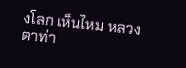งโลก เห็นไหม หลวงตาท่า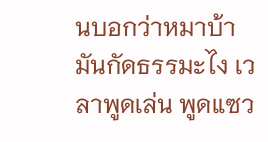นบอกว่าหมาบ้ามันกัดธรรมะไง เวลาพูดเล่น พูดแซว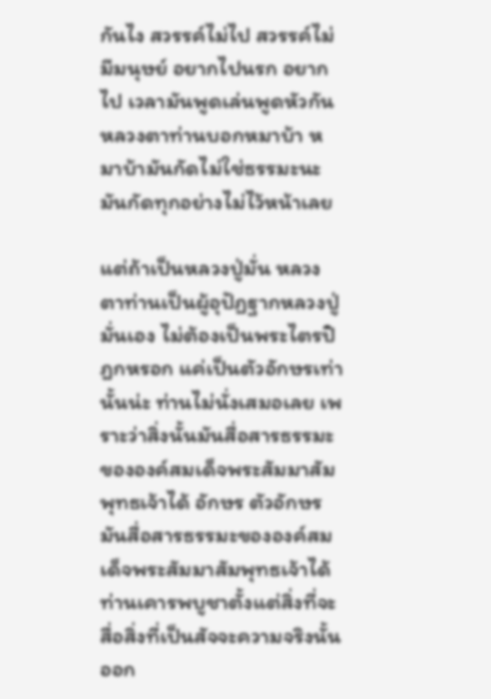กันไง สวรรค์ไม่ไป สวรรค์ไม่มีมนุษย์ อยากไปนรก อยากไป เวลามันพูดเล่นพูดหัวกัน หลวงตาท่านบอกหมาบ้า หมาบ้ามันกัดไม่ใช่ธรรมะนะ มันกัดทุกอย่างไม่ไว้หน้าเลย

แต่ถ้าเป็นหลวงปู่มั่น หลวงตาท่านเป็นผู้อุปัฏฐากหลวงปู่มั่นเอง ไม่ต้องเป็นพระไตรปิฎกหรอก แค่เป็นตัวอักษรเท่านั้นน่ะ ท่านไม่นั่งเสมอเลย เพราะว่าสิ่งนั้นมันสื่อสารธรรมะขององค์สมเด็จพระสัมมาสัมพุทธเจ้าได้ อักษร ตัวอักษรมันสื่อสารธรรมะขององค์สมเด็จพระสัมมาสัมพุทธเจ้าได้ ท่านเคารพบูชาตั้งแต่สิ่งที่จะสื่อสิ่งที่เป็นสัจจะความจริงนั้นออก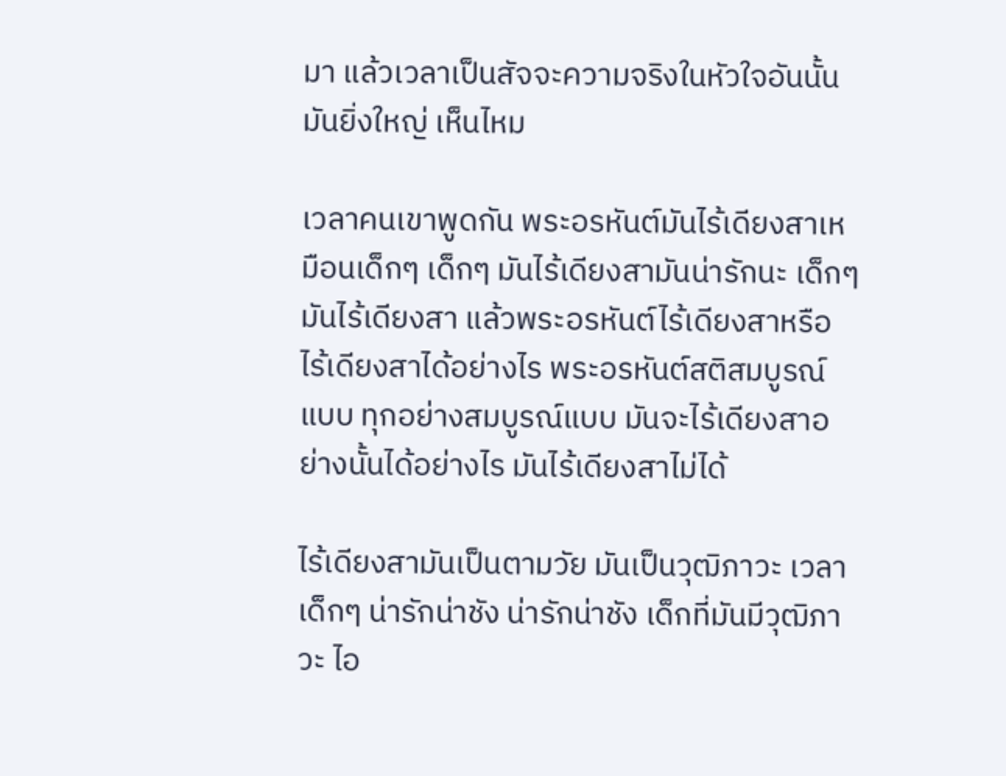มา แล้วเวลาเป็นสัจจะความจริงในหัวใจอันนั้นมันยิ่งใหญ่ เห็นไหม

เวลาคนเขาพูดกัน พระอรหันต์มันไร้เดียงสาเหมือนเด็กๆ เด็กๆ มันไร้เดียงสามันน่ารักนะ เด็กๆ มันไร้เดียงสา แล้วพระอรหันต์ไร้เดียงสาหรือ ไร้เดียงสาได้อย่างไร พระอรหันต์สติสมบูรณ์แบบ ทุกอย่างสมบูรณ์แบบ มันจะไร้เดียงสาอย่างนั้นได้อย่างไร มันไร้เดียงสาไม่ได้

ไร้เดียงสามันเป็นตามวัย มันเป็นวุฒิภาวะ เวลาเด็กๆ น่ารักน่าชัง น่ารักน่าชัง เด็กที่มันมีวุฒิภาวะ ไอ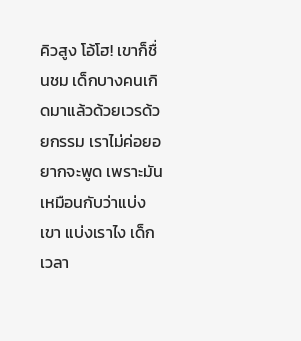คิวสูง โอ้โฮ! เขาก็ชื่นชม เด็กบางคนเกิดมาแล้วด้วยเวรด้วยกรรม เราไม่ค่อยอยากจะพูด เพราะมันเหมือนกับว่าแบ่งเขา แบ่งเราไง เด็กเวลา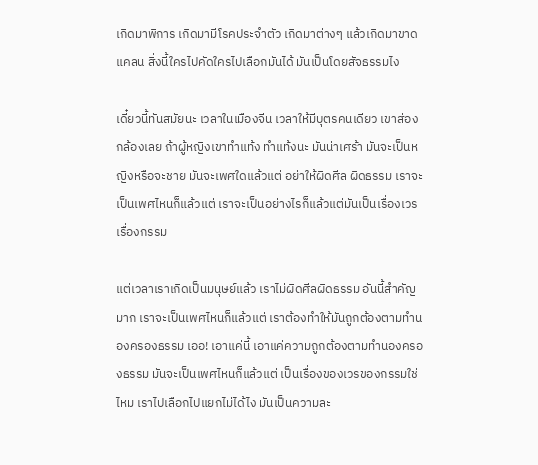เกิดมาพิการ เกิดมามีโรคประจำตัว เกิดมาต่างๆ แล้วเกิดมาขาดแคลน สิ่งนี้ใครไปคัดใครไปเลือกมันได้ มันเป็นโดยสัจธรรมไง

เดี๋ยวนี้ทันสมัยนะ เวลาในเมืองจีน เวลาให้มีบุตรคนเดียว เขาส่องกล้องเลย ถ้าผู้หญิงเขาทำแท้ง ทำแท้งนะ มันน่าเศร้า มันจะเป็นหญิงหรือจะชาย มันจะเพศใดแล้วแต่ อย่าให้ผิดศีล ผิดธรรม เราจะเป็นเพศไหนก็แล้วแต่ เราจะเป็นอย่างไรก็แล้วแต่มันเป็นเรื่องเวรเรื่องกรรม

แต่เวลาเราเกิดเป็นมนุษย์แล้ว เราไม่ผิดศีลผิดธรรม อันนี้สำคัญมาก เราจะเป็นเพศไหนก็แล้วแต่ เราต้องทำให้มันถูกต้องตามทำนองครองธรรม เออ! เอาแค่นี้ เอาแค่ความถูกต้องตามทำนองครองธรรม มันจะเป็นเพศไหนก็แล้วแต่ เป็นเรื่องของเวรของกรรมใช่ไหม เราไปเลือกไปแยกไม่ได้ไง มันเป็นความละ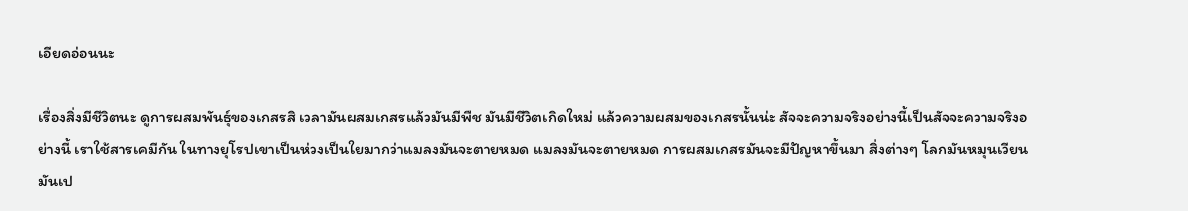เอียดอ่อนนะ

เรื่องสิ่งมีชีวิตนะ ดูการผสมพันธุ์ของเกสรสิ เวลามันผสมเกสรแล้วมันมีพืช มันมีชีวิตเกิดใหม่ แล้วความผสมของเกสรนั้นน่ะ สัจจะความจริงอย่างนี้เป็นสัจจะความจริงอย่างนี้ เราใช้สารเคมีกัน ในทางยุโรปเขาเป็นห่วงเป็นใยมากว่าแมลงมันจะตายหมด แมลงมันจะตายหมด การผสมเกสรมันจะมีปัญหาขึ้นมา สิ่งต่างๆ โลกมันหมุนเวียนมันเป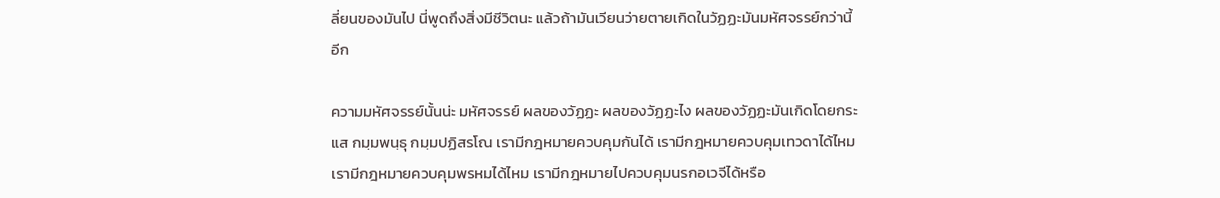ลี่ยนของมันไป นี่พูดถึงสิ่งมีชีวิตนะ แล้วถ้ามันเวียนว่ายตายเกิดในวัฏฏะมันมหัศจรรย์กว่านี้อีก

ความมหัศจรรย์นั้นน่ะ มหัศจรรย์ ผลของวัฏฏะ ผลของวัฏฏะไง ผลของวัฏฏะมันเกิดโดยกระแส กมฺมพนฺธุ กมฺมปฏิสรโณ เรามีกฎหมายควบคุมกันได้ เรามีกฎหมายควบคุมเทวดาได้ไหม เรามีกฎหมายควบคุมพรหมได้ไหม เรามีกฎหมายไปควบคุมนรกอเวจีได้หรือ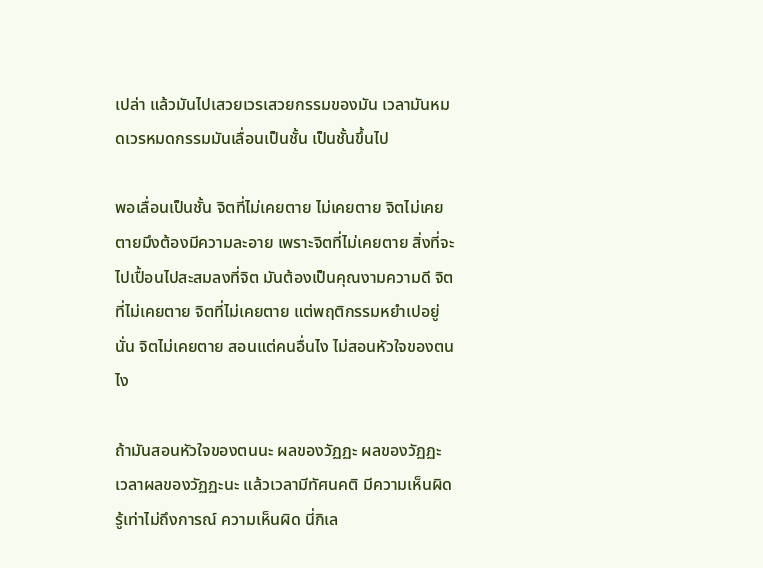เปล่า แล้วมันไปเสวยเวรเสวยกรรมของมัน เวลามันหมดเวรหมดกรรมมันเลื่อนเป็นชั้น เป็นชั้นขึ้นไป

พอเลื่อนเป็นชั้น จิตที่ไม่เคยตาย ไม่เคยตาย จิตไม่เคยตายมึงต้องมีความละอาย เพราะจิตที่ไม่เคยตาย สิ่งที่จะไปเปื้อนไปสะสมลงที่จิต มันต้องเป็นคุณงามความดี จิตที่ไม่เคยตาย จิตที่ไม่เคยตาย แต่พฤติกรรมหยำเปอยู่นั่น จิตไม่เคยตาย สอนแต่คนอื่นไง ไม่สอนหัวใจของตนไง

ถ้ามันสอนหัวใจของตนนะ ผลของวัฏฏะ ผลของวัฏฏะ เวลาผลของวัฏฏะนะ แล้วเวลามีทัศนคติ มีความเห็นผิด รู้เท่าไม่ถึงการณ์ ความเห็นผิด นี่กิเล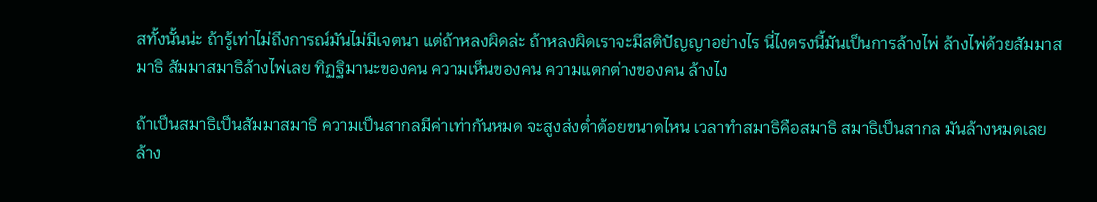สทั้งนั้นน่ะ ถ้ารู้เท่าไม่ถึงการณ์มันไม่มีเจตนา แต่ถ้าหลงผิดล่ะ ถ้าหลงผิดเราจะมีสติปัญญาอย่างไร นี่ไงตรงนี้มันเป็นการล้างไพ่ ล้างไพ่ด้วยสัมมาสมาธิ สัมมาสมาธิล้างไพ่เลย ทิฏฐิมานะของคน ความเห็นของคน ความแตกต่างของคน ล้างไง

ถ้าเป็นสมาธิเป็นสัมมาสมาธิ ความเป็นสากลมีค่าเท่ากันหมด จะสูงส่งต่ำต้อยขนาดไหน เวลาทำสมาธิคือสมาธิ สมาธิเป็นสากล มันล้างหมดเลย ล้าง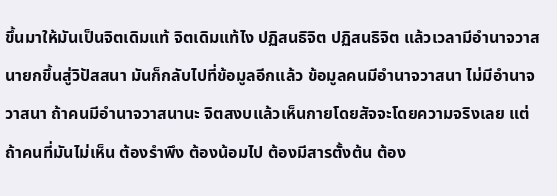ขึ้นมาให้มันเป็นจิตเดิมแท้ จิตเดิมแท้ไง ปฏิสนธิจิต ปฏิสนธิจิต แล้วเวลามีอำนาจวาสนายกขึ้นสู่วิปัสสนา มันก็กลับไปที่ข้อมูลอีกแล้ว ข้อมูลคนมีอำนาจวาสนา ไม่มีอำนาจวาสนา ถ้าคนมีอำนาจวาสนานะ จิตสงบแล้วเห็นกายโดยสัจจะโดยความจริงเลย แต่ถ้าคนที่มันไม่เห็น ต้องรำพึง ต้องน้อมไป ต้องมีสารตั้งต้น ต้อง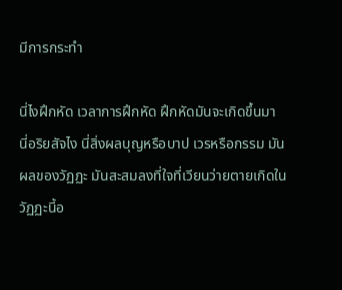มีการกระทำ

นี่ไงฝึกหัด เวลาการฝึกหัด ฝึกหัดมันจะเกิดขึ้นมา นี่อริยสัจไง นี่สิ่งผลบุญหรือบาป เวรหรือกรรม มันผลของวัฏฏะ มันสะสมลงที่ใจที่เวียนว่ายตายเกิดในวัฏฏะนี้อ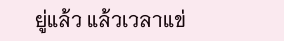ยู่แล้ว แล้วเวลาแข่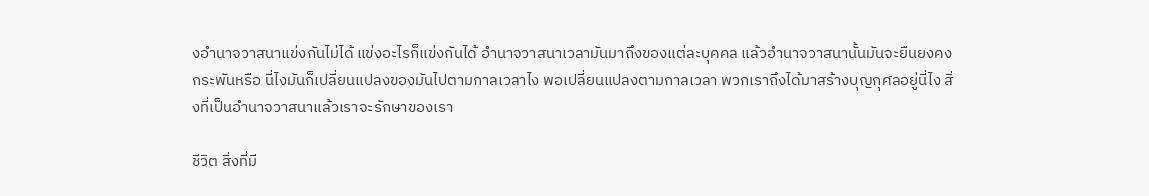งอำนาจวาสนาแข่งกันไม่ได้ แข่งอะไรก็แข่งกันได้ อำนาจวาสนาเวลามันมาถึงของแต่ละบุคคล แล้วอำนาจวาสนานั้นมันจะยืนยงคงกระพันหรือ นี่ไงมันก็เปลี่ยนแปลงของมันไปตามกาลเวลาไง พอเปลี่ยนแปลงตามกาลเวลา พวกเราถึงได้มาสร้างบุญกุศลอยู่นี่ไง สิ่งที่เป็นอำนาจวาสนาแล้วเราจะรักษาของเรา

ชีวิต สิ่งที่มี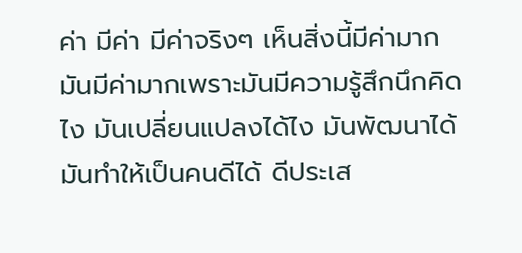ค่า มีค่า มีค่าจริงๆ เห็นสิ่งนี้มีค่ามาก มันมีค่ามากเพราะมันมีความรู้สึกนึกคิดไง มันเปลี่ยนแปลงได้ไง มันพัฒนาได้ มันทำให้เป็นคนดีได้ ดีประเส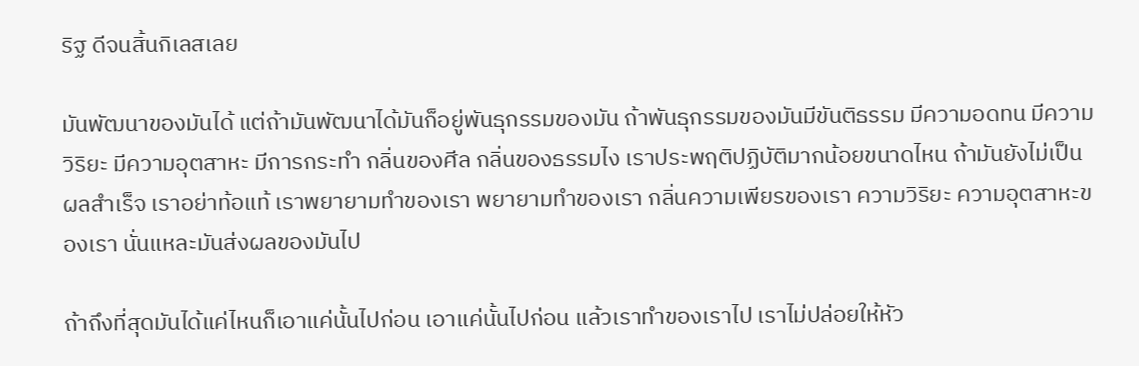ริฐ ดีจนสิ้นกิเลสเลย

มันพัฒนาของมันได้ แต่ถ้ามันพัฒนาได้มันก็อยู่พันธุกรรมของมัน ถ้าพันธุกรรมของมันมีขันติธรรม มีความอดทน มีความวิริยะ มีความอุตสาหะ มีการกระทำ กลิ่นของศีล กลิ่นของธรรมไง เราประพฤติปฏิบัติมากน้อยขนาดไหน ถ้ามันยังไม่เป็นผลสำเร็จ เราอย่าท้อแท้ เราพยายามทำของเรา พยายามทำของเรา กลิ่นความเพียรของเรา ความวิริยะ ความอุตสาหะของเรา นั่นแหละมันส่งผลของมันไป

ถ้าถึงที่สุดมันได้แค่ไหนก็เอาแค่นั้นไปก่อน เอาแค่นั้นไปก่อน แล้วเราทำของเราไป เราไม่ปล่อยให้หัว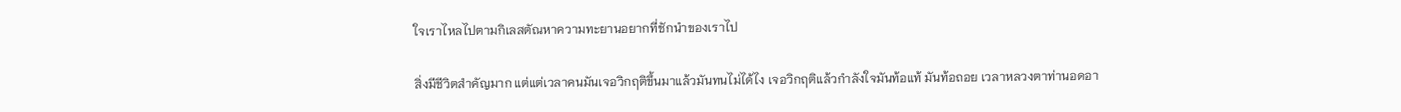ใจเราไหลไปตามกิเลสตัณหาความทะยานอยากที่ชักนำของเราไป

สิ่งมีชีวิตสำคัญมาก แต่แต่เวลาคนมันเจอวิกฤติขึ้นมาแล้วมันทนไม่ได้ไง เจอวิกฤติแล้วกำลังใจมันท้อแท้ มันท้อถอย เวลาหลวงตาท่านอดอา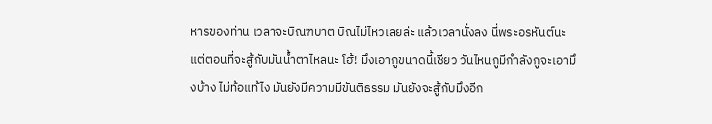หารของท่าน เวลาจะบิณฑบาต บิณไม่ไหวเลยล่ะ แล้วเวลานั่งลง นี่พระอรหันต์นะ แต่ตอนที่จะสู้กับมันน้ำตาไหลนะ โฮ้! มึงเอากูขนาดนี้เชียว วันไหนกูมีกำลังกูจะเอามึงบ้าง ไม่ท้อแท้ไง มันยังมีความมีขันติธรรม มันยังจะสู้กับมึงอีก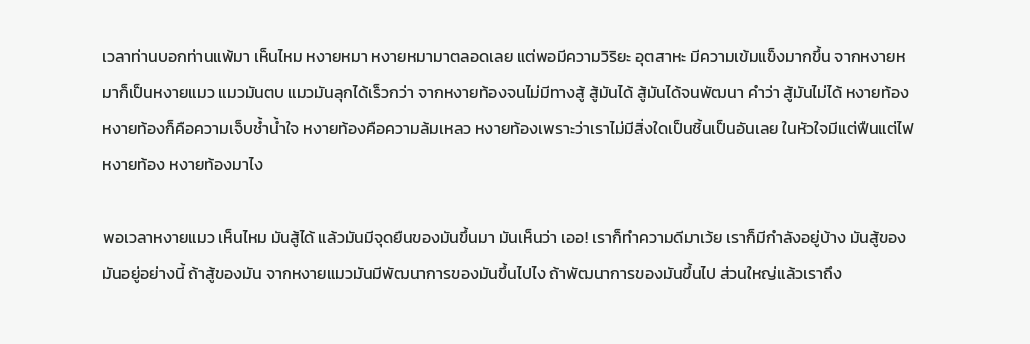เวลาท่านบอกท่านแพ้มา เห็นไหม หงายหมา หงายหมามาตลอดเลย แต่พอมีความวิริยะ อุตสาหะ มีความเข้มแข็งมากขึ้น จากหงายหมาก็เป็นหงายแมว แมวมันตบ แมวมันลุกได้เร็วกว่า จากหงายท้องจนไม่มีทางสู้ สู้มันได้ สู้มันได้จนพัฒนา คำว่า สู้มันไม่ได้ หงายท้อง หงายท้องก็คือความเจ็บช้ำน้ำใจ หงายท้องคือความล้มเหลว หงายท้องเพราะว่าเราไม่มีสิ่งใดเป็นชิ้นเป็นอันเลย ในหัวใจมีแต่ฟืนแต่ไฟ หงายท้อง หงายท้องมาไง

พอเวลาหงายแมว เห็นไหม มันสู้ได้ แล้วมันมีจุดยืนของมันขึ้นมา มันเห็นว่า เออ! เราก็ทำความดีมาเว้ย เราก็มีกำลังอยู่บ้าง มันสู้ของมันอยู่อย่างนี้ ถ้าสู้ของมัน จากหงายแมวมันมีพัฒนาการของมันขึ้นไปไง ถ้าพัฒนาการของมันขึ้นไป ส่วนใหญ่แล้วเราถึง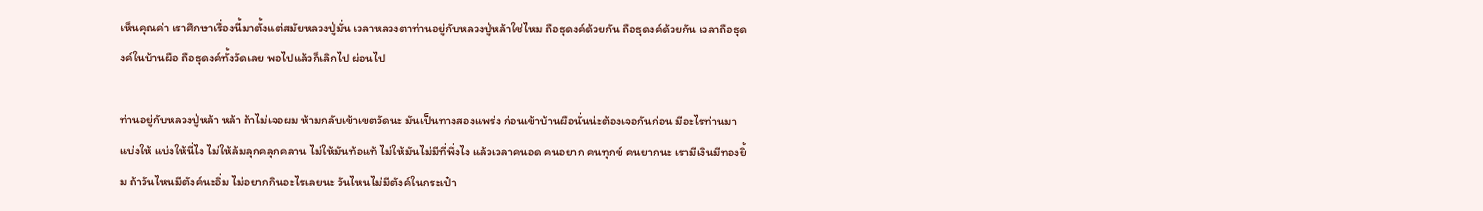เห็นคุณค่า เราศึกษาเรื่องนี้มาตั้งแต่สมัยหลวงปู่มั่น เวลาหลวงตาท่านอยู่กับหลวงปู่หล้าใช่ไหม ถือธุดงค์ด้วยกัน ถือธุดงค์ด้วยกัน เวลาถือธุดงค์ในบ้านผือ ถือธุดงค์ทั้งวัดเลย พอไปแล้วก็เลิกไป ผ่อนไป

ท่านอยู่กับหลวงปู่หล้า หล้า ถ้าไม่เจอผม ห้ามกลับเข้าเขตวัดนะ มันเป็นทางสองแพร่ง ก่อนเข้าบ้านผือนั่นน่ะต้องเจอกันก่อน มีอะไรท่านมาแบ่งให้ แบ่งให้นี่ไง ไม่ให้ล้มลุกคลุกคลาน ไม่ให้มันท้อแท้ ไม่ให้มันไม่มีที่พึ่งไง แล้วเวลาคนอด คนอยาก คนทุกข์ คนยากนะ เรามีเงินมีทองยิ้ม ถ้าวันไหนมีตังค์นะอิ่ม ไม่อยากกินอะไรเลยนะ วันไหนไม่มีตังค์ในกระเป๋า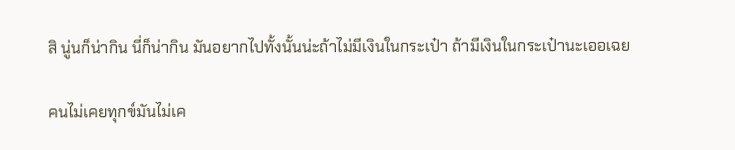สิ นู่นก็น่ากิน นี่ก็น่ากิน มันอยากไปทั้งนั้นน่ะถ้าไม่มีเงินในกระเป๋า ถ้ามีเงินในกระเป๋านะเออเฉย

คนไม่เคยทุกข์มันไม่เค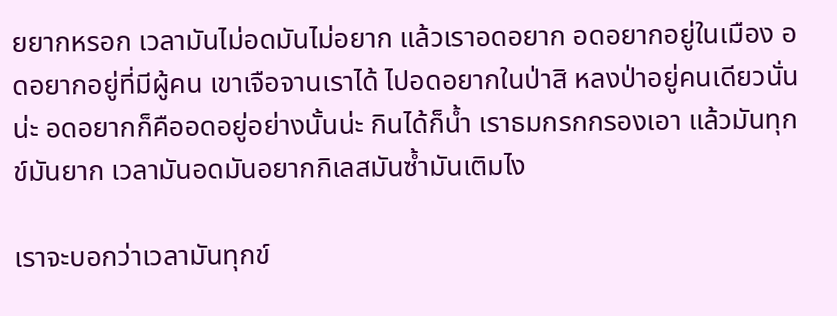ยยากหรอก เวลามันไม่อดมันไม่อยาก แล้วเราอดอยาก อดอยากอยู่ในเมือง อดอยากอยู่ที่มีผู้คน เขาเจือจานเราได้ ไปอดอยากในป่าสิ หลงป่าอยู่คนเดียวนั่นน่ะ อดอยากก็คืออดอยู่อย่างนั้นน่ะ กินได้ก็น้ำ เราธมกรกกรองเอา แล้วมันทุกข์มันยาก เวลามันอดมันอยากกิเลสมันซ้ำมันเติมไง

เราจะบอกว่าเวลามันทุกข์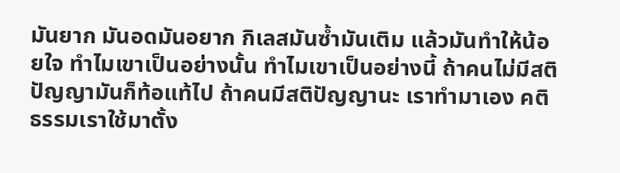มันยาก มันอดมันอยาก กิเลสมันซ้ำมันเติม แล้วมันทำให้น้อยใจ ทำไมเขาเป็นอย่างนั้น ทำไมเขาเป็นอย่างนี้ ถ้าคนไม่มีสติปัญญามันก็ท้อแท้ไป ถ้าคนมีสติปัญญานะ เราทำมาเอง คติธรรมเราใช้มาตั้ง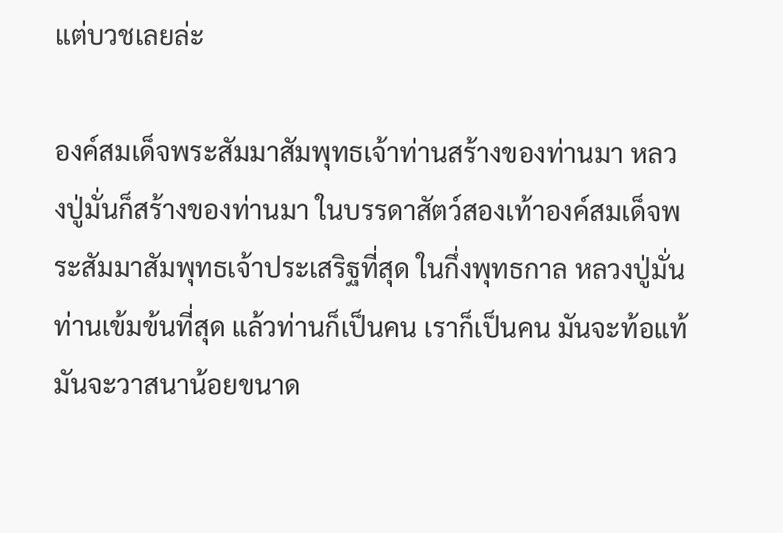แต่บวชเลยล่ะ

องค์สมเด็จพระสัมมาสัมพุทธเจ้าท่านสร้างของท่านมา หลวงปู่มั่นก็สร้างของท่านมา ในบรรดาสัตว์สองเท้าองค์สมเด็จพระสัมมาสัมพุทธเจ้าประเสริฐที่สุด ในกึ่งพุทธกาล หลวงปู่มั่นท่านเข้มข้นที่สุด แล้วท่านก็เป็นคน เราก็เป็นคน มันจะท้อแท้ มันจะวาสนาน้อยขนาด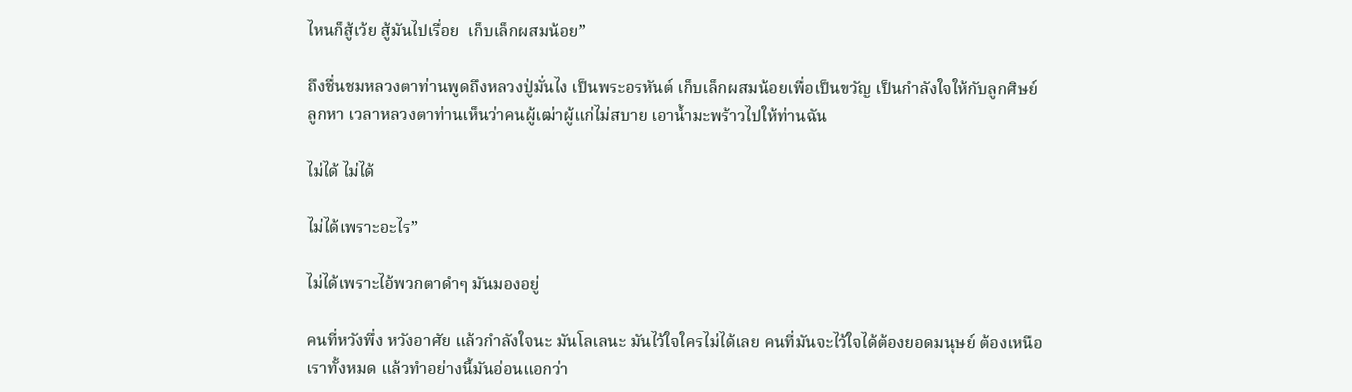ไหนก็สู้เว้ย สู้มันไปเรื่อย  เก็บเล็กผสมน้อย”

ถึงชื่นชมหลวงตาท่านพูดถึงหลวงปู่มั่นไง เป็นพระอรหันต์ เก็บเล็กผสมน้อยเพื่อเป็นขวัญ เป็นกำลังใจให้กับลูกศิษย์ลูกหา เวลาหลวงตาท่านเห็นว่าคนผู้เฒ่าผู้แก่ไม่สบาย เอาน้ำมะพร้าวไปให้ท่านฉัน

ไม่ได้ ไม่ได้

ไม่ได้เพราะอะไร”

ไม่ได้เพราะไอ้พวกตาดำๆ มันมองอยู่

คนที่หวังพึ่ง หวังอาศัย แล้วกำลังใจนะ มันโลเลนะ มันไว้ใจใครไม่ได้เลย คนที่มันจะไว้ใจได้ต้องยอดมนุษย์ ต้องเหนือเราทั้งหมด แล้วทำอย่างนี้มันอ่อนแอกว่า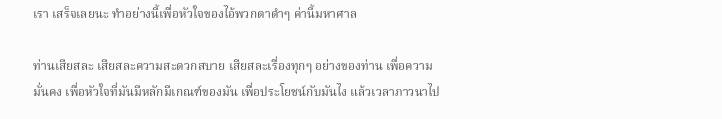เรา เสร็จเลยนะ ทำอย่างนี้เพื่อหัวใจของไอ้พวกตาดำๆ ค่านี้มหาศาล

ท่านเสียสละ เสียสละความสะดวกสบาย เสียสละเรื่องทุกๆ อย่างของท่าน เพื่อความมั่นคง เพื่อหัวใจที่มันมีหลักมีเกณฑ์ของมัน เพื่อประโยชน์กับมันไง แล้วเวลาภาวนาไป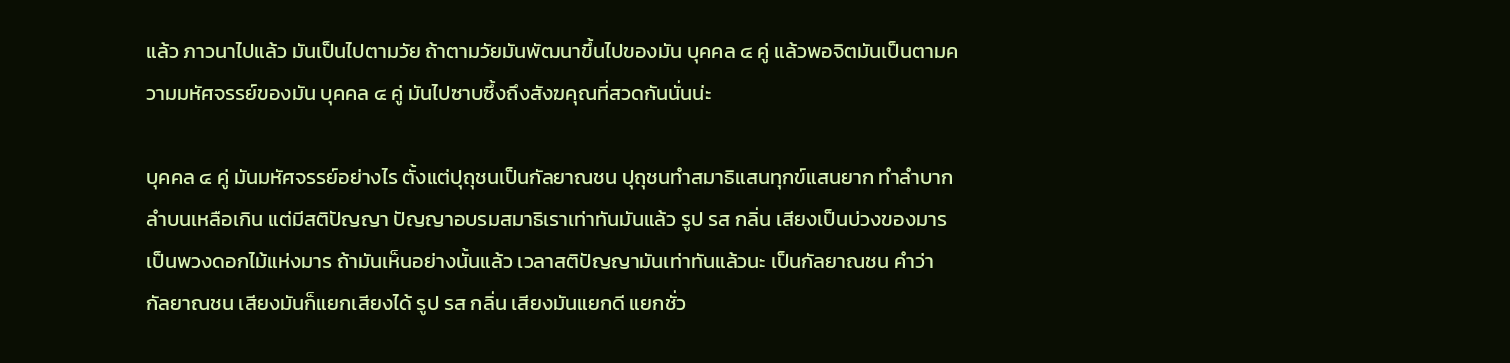แล้ว ภาวนาไปแล้ว มันเป็นไปตามวัย ถ้าตามวัยมันพัฒนาขึ้นไปของมัน บุคคล ๔ คู่ แล้วพอจิตมันเป็นตามความมหัศจรรย์ของมัน บุคคล ๔ คู่ มันไปซาบซึ้งถึงสังฆคุณที่สวดกันนั่นน่ะ

บุคคล ๔ คู่ มันมหัศจรรย์อย่างไร ตั้งแต่ปุถุชนเป็นกัลยาณชน ปุถุชนทำสมาธิแสนทุกข์แสนยาก ทำลำบากลำบนเหลือเกิน แต่มีสติปัญญา ปัญญาอบรมสมาธิเราเท่าทันมันแล้ว รูป รส กลิ่น เสียงเป็นบ่วงของมาร เป็นพวงดอกไม้แห่งมาร ถ้ามันเห็นอย่างนั้นแล้ว เวลาสติปัญญามันเท่าทันแล้วนะ เป็นกัลยาณชน คำว่า กัลยาณชน เสียงมันก็แยกเสียงได้ รูป รส กลิ่น เสียงมันแยกดี แยกชั่ว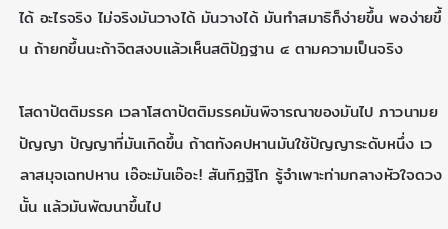ได้ อะไรจริง ไม่จริงมันวางได้ มันวางได้ มันทำสมาธิก็ง่ายขึ้น พอง่ายขึ้น ถ้ายกขึ้นนะถ้าจิตสงบแล้วเห็นสติปัฏฐาน ๔ ตามความเป็นจริง

โสดาปัตติมรรค เวลาโสดาปัตติมรรคมันพิจารณาของมันไป ภาวนามยปัญญา ปัญญาที่มันเกิดขึ้น ถ้าตทังคปหานมันใช้ปัญญาระดับหนึ่ง เวลาสมุจเฉทปหาน เอ๊อะมันเอ๊อะ! สันทิฏฐิโก รู้จำเพาะท่ามกลางหัวใจดวงนั้น แล้วมันพัฒนาขึ้นไป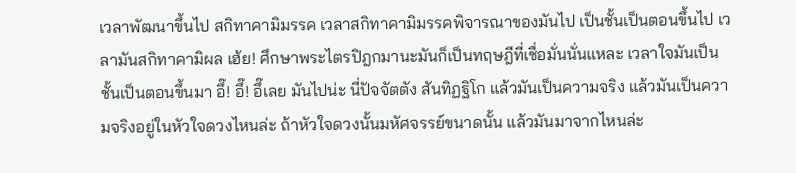เวลาพัฒนาขึ้นไป สกิทาคามิมรรค เวลาสกิทาคามิมรรคพิจารณาของมันไป เป็นชั้นเป็นตอนขึ้นไป เวลามันสกิทาคามิผล เฮ้ย! ศึกษาพระไตรปิฎกมานะมันก็เป็นทฤษฎีที่เชื่อมั่นนั่นแหละ เวลาใจมันเป็นชั้นเป็นตอนขึ้นมา อึ๊! อึ๊! อึ๊เลย มันไปน่ะ นี่ปัจจัตตัง สันทิฏฐิโก แล้วมันเป็นความจริง แล้วมันเป็นความจริงอยู่ในหัวใจดวงไหนล่ะ ถ้าหัวใจดวงนั้นมหัศจรรย์ขนาดนั้น แล้วมันมาจากไหนล่ะ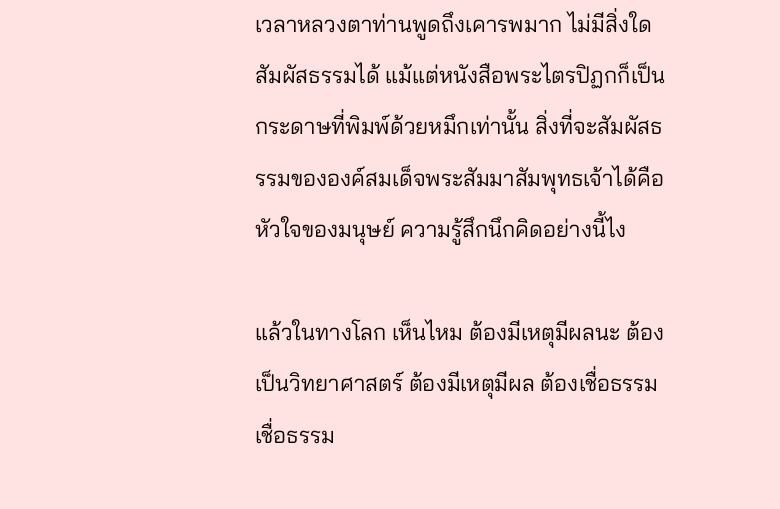เวลาหลวงตาท่านพูดถึงเคารพมาก ไม่มีสิ่งใดสัมผัสธรรมได้ แม้แต่หนังสือพระไตรปิฏกก็เป็นกระดาษที่พิมพ์ด้วยหมึกเท่านั้น สิ่งที่จะสัมผัสธรรมขององค์สมเด็จพระสัมมาสัมพุทธเจ้าได้คือหัวใจของมนุษย์ ความรู้สึกนึกคิดอย่างนี้ไง

แล้วในทางโลก เห็นไหม ต้องมีเหตุมีผลนะ ต้องเป็นวิทยาศาสตร์ ต้องมีเหตุมีผล ต้องเชื่อธรรม เชื่อธรรม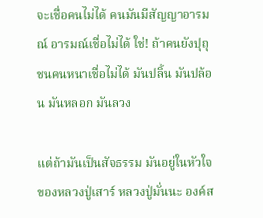จะเชื่อคนไม่ได้ คนมันมีสัญญาอารมณ์ อารมณ์เชื่อไม่ได้ ใช่! ถ้าคนยังปุถุชนคนหนาเชื่อไม่ได้ มันปลิ้น มันปล้อน มันหลอก มันลวง

แต่ถ้ามันเป็นสัจธรรม มันอยู่ในหัวใจของหลวงปู่เสาร์ หลวงปู่มั่นนะ องค์ส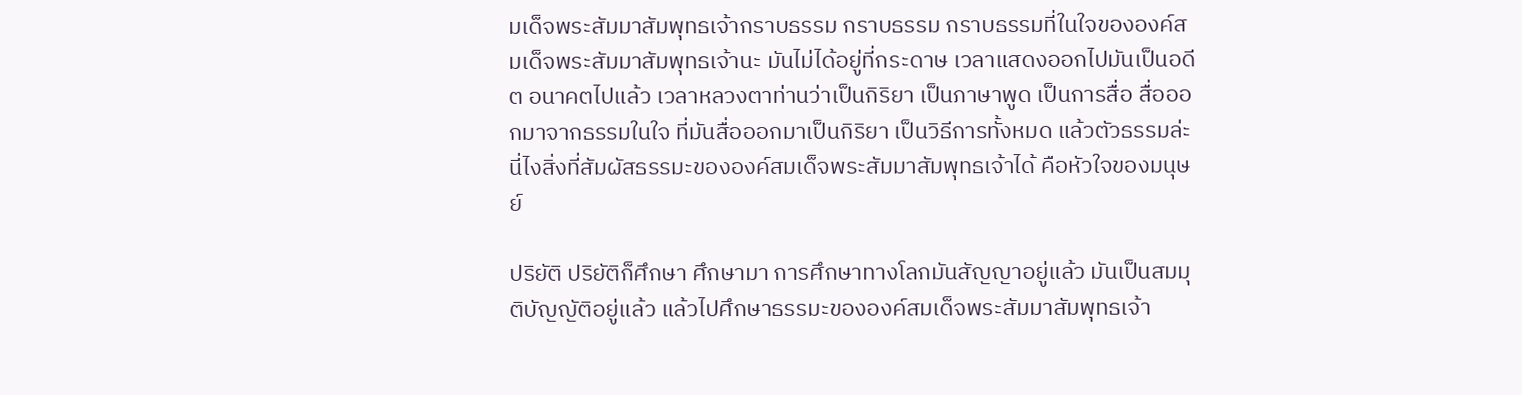มเด็จพระสัมมาสัมพุทธเจ้ากราบธรรม กราบธรรม กราบธรรมที่ในใจขององค์สมเด็จพระสัมมาสัมพุทธเจ้านะ มันไม่ได้อยู่ที่กระดาษ เวลาแสดงออกไปมันเป็นอดีต อนาคตไปแล้ว เวลาหลวงตาท่านว่าเป็นกิริยา เป็นภาษาพูด เป็นการสื่อ สื่อออกมาจากธรรมในใจ ที่มันสื่อออกมาเป็นกิริยา เป็นวิธีการทั้งหมด แล้วตัวธรรมล่ะ นี่ไงสิ่งที่สัมผัสธรรมะขององค์สมเด็จพระสัมมาสัมพุทธเจ้าได้ คือหัวใจของมนุษย์

ปริยัติ ปริยัติก็ศึกษา ศึกษามา การศึกษาทางโลกมันสัญญาอยู่แล้ว มันเป็นสมมุติบัญญัติอยู่แล้ว แล้วไปศึกษาธรรมะขององค์สมเด็จพระสัมมาสัมพุทธเจ้า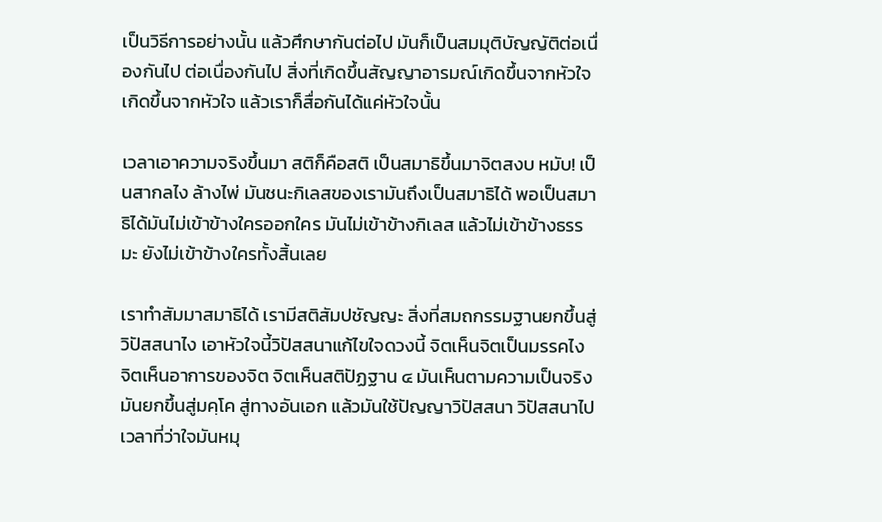เป็นวิธีการอย่างนั้น แล้วศึกษากันต่อไป มันก็เป็นสมมุติบัญญัติต่อเนื่องกันไป ต่อเนื่องกันไป สิ่งที่เกิดขึ้นสัญญาอารมณ์เกิดขึ้นจากหัวใจ เกิดขึ้นจากหัวใจ แล้วเราก็สื่อกันได้แค่หัวใจนั้น

เวลาเอาความจริงขึ้นมา สติก็คือสติ เป็นสมาธิขึ้นมาจิตสงบ หมับ! เป็นสากลไง ล้างไพ่ มันชนะกิเลสของเรามันถึงเป็นสมาธิได้ พอเป็นสมาธิได้มันไม่เข้าข้างใครออกใคร มันไม่เข้าข้างกิเลส แล้วไม่เข้าข้างธรรมะ ยังไม่เข้าข้างใครทั้งสิ้นเลย

เราทำสัมมาสมาธิได้ เรามีสติสัมปชัญญะ สิ่งที่สมถกรรมฐานยกขึ้นสู่วิปัสสนาไง เอาหัวใจนี้วิปัสสนาแก้ไขใจดวงนี้ จิตเห็นจิตเป็นมรรคไง จิตเห็นอาการของจิต จิตเห็นสติปัฏฐาน ๔ มันเห็นตามความเป็นจริง มันยกขึ้นสู่มคฺโค สู่ทางอันเอก แล้วมันใช้ปัญญาวิปัสสนา วิปัสสนาไป เวลาที่ว่าใจมันหมุ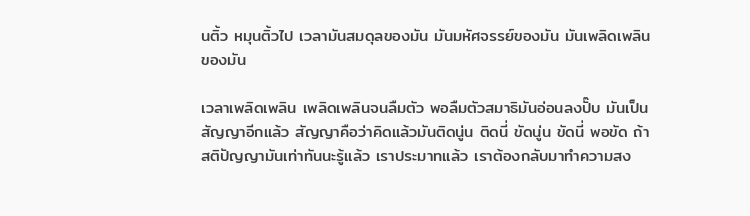นติ้ว หมุนติ้วไป เวลามันสมดุลของมัน มันมหัศจรรย์ของมัน มันเพลิดเพลินของมัน

เวลาเพลิดเพลิน เพลิดเพลินจนลืมตัว พอลืมตัวสมาธิมันอ่อนลงปั๊บ มันเป็นสัญญาอีกแล้ว สัญญาคือว่าคิดแล้วมันติดนู่น ติดนี่ ขัดนู่น ขัดนี่ พอขัด ถ้าสติปัญญามันเท่าทันนะรู้แล้ว เราประมาทแล้ว เราต้องกลับมาทำความสง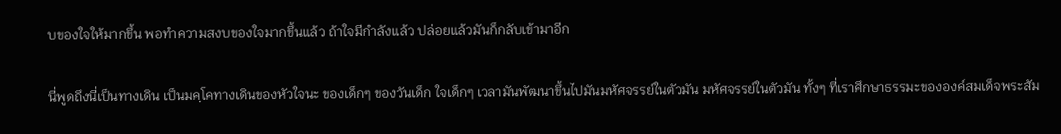บของใจให้มากขึ้น พอทำความสงบของใจมากขึ้นแล้ว ถ้าใจมีกำลังแล้ว ปล่อยแล้วมันก็กลับเข้ามาอีก

นี่พูดถึงนี่เป็นทางเดิน เป็นมคฺโคทางเดินของหัวใจนะ ของเด็กๆ ของวันเด็ก ใจเด็กๆ เวลามันพัฒนาขึ้นไปมันมหัศจรรย์ในตัวมัน มหัศจรรย์ในตัวมัน ทั้งๆ ที่เราศึกษาธรรมะขององค์สมเด็จพระสัม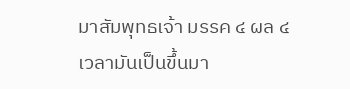มาสัมพุทธเจ้า มรรค ๔ ผล ๔ เวลามันเป็นขึ้นมา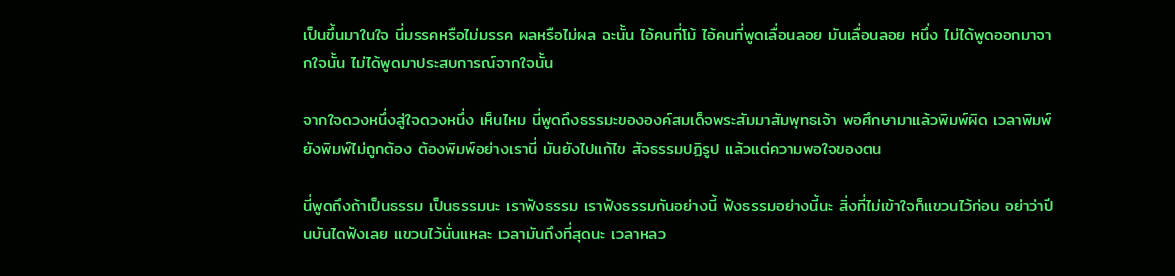เป็นขึ้นมาในใจ นี่มรรคหรือไม่มรรค ผลหรือไม่ผล ฉะนั้น ไอ้คนที่โม้ ไอ้คนที่พูดเลื่อนลอย มันเลื่อนลอย หนึ่ง ไม่ได้พูดออกมาจากใจนั้น ไม่ได้พูดมาประสบการณ์จากใจนั้น

จากใจดวงหนึ่งสู่ใจดวงหนึ่ง เห็นไหม นี่พูดถึงธรรมะขององค์สมเด็จพระสัมมาสัมพุทธเจ้า พอศึกษามาแล้วพิมพ์ผิด เวลาพิมพ์ยังพิมพ์ไม่ถูกต้อง ต้องพิมพ์อย่างเรานี่ มันยังไปแก้ไข สัจธรรมปฏิรูป แล้วแต่ความพอใจของตน

นี่พูดถึงถ้าเป็นธรรม เป็นธรรมนะ เราฟังธรรม เราฟังธรรมกันอย่างนี้ ฟังธรรมอย่างนี้นะ สิ่งที่ไม่เข้าใจก็แขวนไว้ก่อน อย่าว่าปีนบันไดฟังเลย แขวนไว้นั่นแหละ เวลามันถึงที่สุดนะ เวลาหลว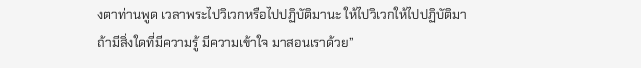งตาท่านพูด เวลาพระไปวิเวกหรือไปปฏิบัติมานะ ให้ไปวิเวกให้ไปปฏิบัติมา ถ้ามีสิ่งใดที่มีความรู้ มีความเข้าใจ มาสอนเราด้วย”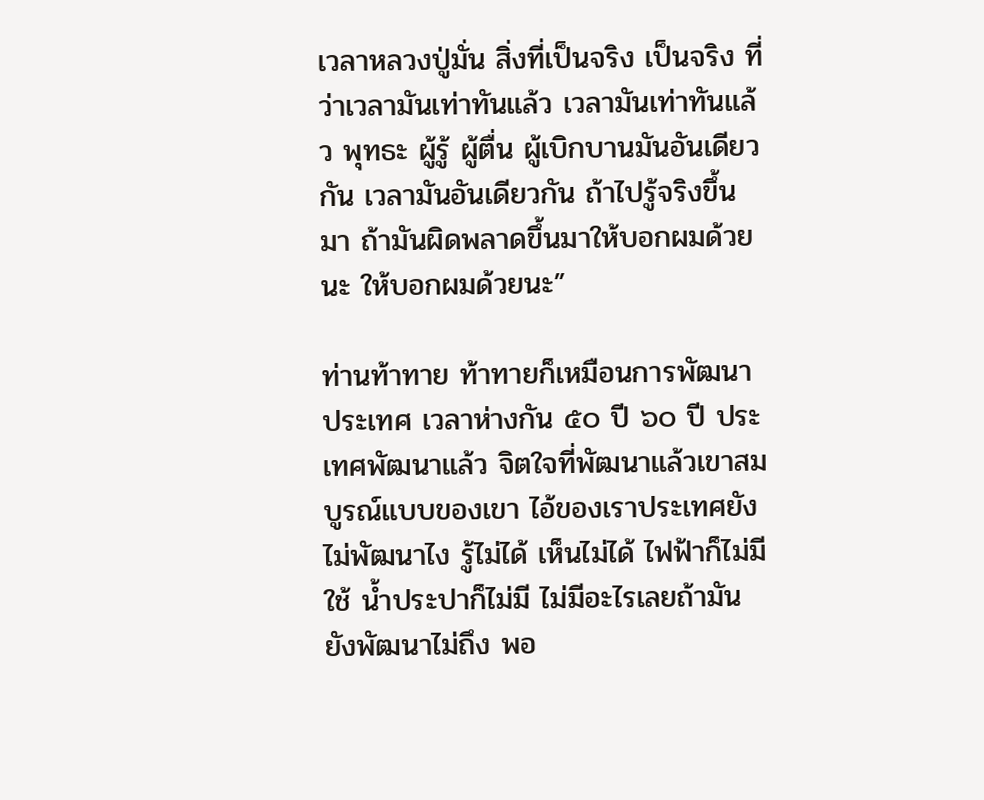เวลาหลวงปู่มั่น สิ่งที่เป็นจริง เป็นจริง ที่ว่าเวลามันเท่าทันแล้ว เวลามันเท่าทันแล้ว พุทธะ ผู้รู้ ผู้ตื่น ผู้เบิกบานมันอันเดียวกัน เวลามันอันเดียวกัน ถ้าไปรู้จริงขึ้นมา ถ้ามันผิดพลาดขึ้นมาให้บอกผมด้วยนะ ให้บอกผมด้วยนะ”

ท่านท้าทาย ท้าทายก็เหมือนการพัฒนาประเทศ เวลาห่างกัน ๕๐ ปี ๖๐ ปี ประเทศพัฒนาแล้ว จิตใจที่พัฒนาแล้วเขาสมบูรณ์แบบของเขา ไอ้ของเราประเทศยังไม่พัฒนาไง รู้ไม่ได้ เห็นไม่ได้ ไฟฟ้าก็ไม่มีใช้ น้ำประปาก็ไม่มี ไม่มีอะไรเลยถ้ามันยังพัฒนาไม่ถึง พอ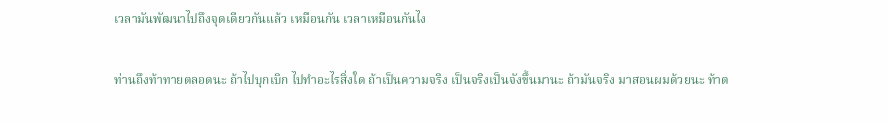เวลามันพัฒนาไปถึงจุดเดียวกันแล้ว เหมือนกัน เวลาเหมือนกันไง

ท่านถึงท้าทายตลอดนะ ถ้าไปบุกเบิก ไปทำอะไรสิ่งใด ถ้าเป็นความจริง เป็นจริงเป็นจังขึ้นมานะ ถ้ามันจริง มาสอนผมด้วยนะ ท้าต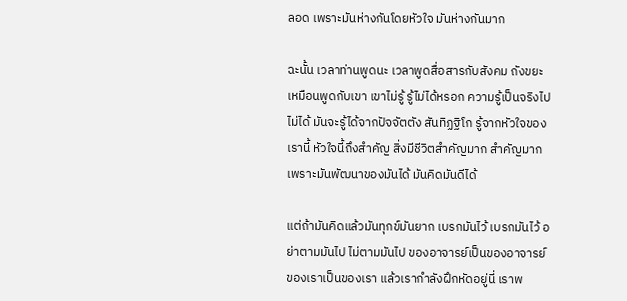ลอด เพราะมันห่างกันโดยหัวใจ มันห่างกันมาก

ฉะนั้น เวลาท่านพูดนะ เวลาพูดสื่อสารกับสังคม ถังขยะ เหมือนพูดกับเขา เขาไม่รู้ รู้ไม่ได้หรอก ความรู้เป็นจริงไปไม่ได้ มันจะรู้ได้จากปัจจัตตัง สันทิฏฐิโก รู้จากหัวใจของเรานี้ หัวใจนี้ถึงสำคัญ สิ่งมีชีวิตสำคัญมาก สำคัญมากเพราะมันพัฒนาของมันได้ มันคิดมันดีได้

แต่ถ้ามันคิดแล้วมันทุกข์มันยาก เบรกมันไว้ เบรกมันไว้ อย่าตามมันไป ไม่ตามมันไป ของอาจารย์เป็นของอาจารย์ ของเราเป็นของเรา แล้วเรากำลังฝึกหัดอยู่นี่ เราพ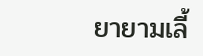ยายามเลี้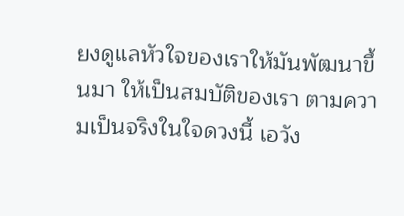ยงดูแลหัวใจของเราให้มันพัฒนาขึ้นมา ให้เป็นสมบัติของเรา ตามความเป็นจริงในใจดวงนี้ เอวัง